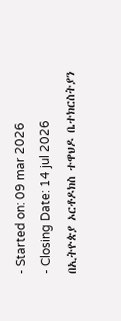- Started on: 09 mar 2026
- Closing Date: 14 jul 2026
በኢትዮጵያ ኦርቶዶክስ ተዋህዶ ቤተክርስትያን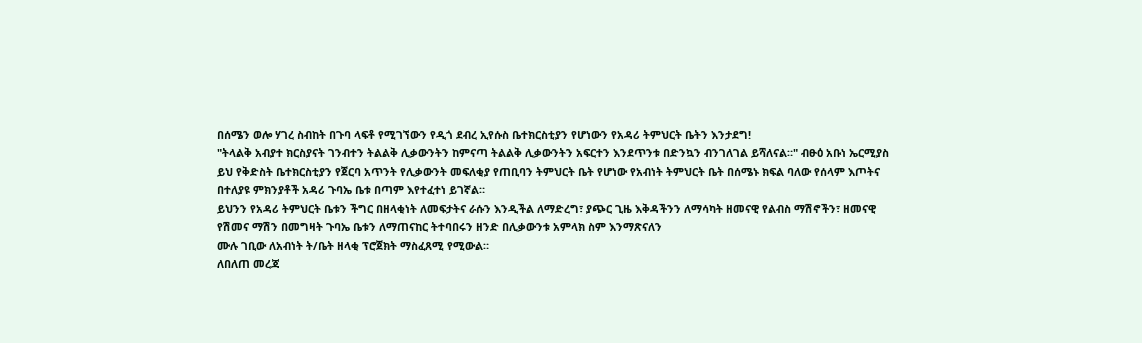በሰሜን ወሎ ሃገረ ስብከት በጉባ ላፍቶ የሚገኘውን የዲጎ ደብረ ኢየሱስ ቤተክርስቲያን የሆነውን የአዳሪ ትምህርት ቤትን እንታደግ!
"ትላልቅ አብያተ ክርስያናት ገንብተን ትልልቅ ሊቃውንትን ከምናጣ ትልልቅ ሊቃውንትን አፍርተን እንደጥንቱ በድንኳን ብንገለገል ይሻለናል።" ብፁዕ አቡነ ኤርሚያስ
ይህ የቅድስት ቤተክርስቲያን የጀርባ አጥንት የሊቃውንት መፍለቂያ የጠቢባን ትምህርት ቤት የሆነው የአብነት ትምህርት ቤት በሰሜኑ ክፍል ባለው የሰላም እጦትና በተለያዩ ምክንያቶች አዳሪ ጉባኤ ቤቱ በጣም እየተፈተነ ይገኛል።
ይህንን የአዳሪ ትምህርት ቤቱን ችግር በዘላቂነት ለመፍታትና ራሱን እንዲችል ለማድረግ፣ ያጭር ጊዜ እቅዳችንን ለማሳካት ዘመናዊ የልብስ ማሽኖችን፣ ዘመናዊ የሽመና ማሽን በመግዛት ጉባኤ ቤቱን ለማጠናከር ትተባበሩን ዘንድ በሊቃውንቱ አምላክ ስም እንማጽናለን
ሙሉ ገቢው ለአብነት ት/ቤት ዘላቂ ፕሮጀክት ማስፈጸሚ የሚውል።
ለበለጠ መረጃ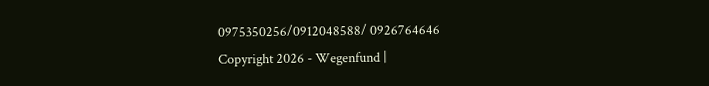0975350256/0912048588/ 0926764646
Copyright 2026 - Wegenfund |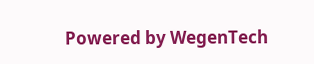Powered by WegenTech